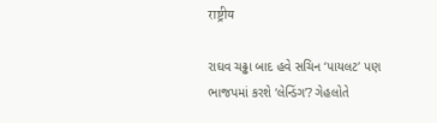राष्ट्रीय

રાઘવ ચઢ્ઢા બાદ હવે સચિન ‘પાયલટ’ પણ ભાજપમાં કરશે ‘લેન્ડિંગ’? ગેહલોતે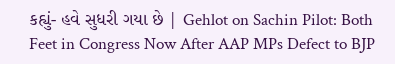કહ્યું- હવે સુધરી ગયા છે | Gehlot on Sachin Pilot: Both Feet in Congress Now After AAP MPs Defect to BJP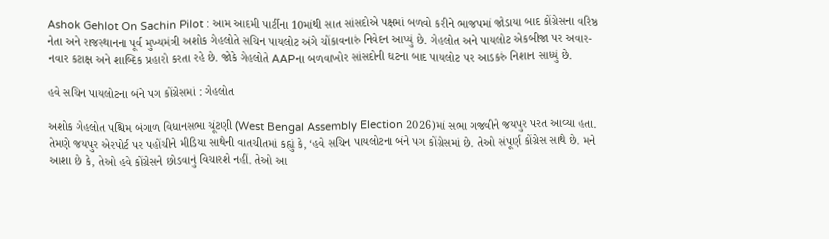Ashok Gehlot On Sachin Pilot : આમ આદમી પાર્ટીના 10માંથી સાત સાંસદોએ પક્ષમાં બળવો કરીને ભાજપમાં જોડાયા બાદ કોંગ્રેસના વરિષ્ઠ નેતા અને રાજસ્થાનના પૂર્વ મુખ્યમંત્રી અશોક ગેહલોતે સચિન પાયલોટ અંગે ચોંકાવનારું નિવેદન આપ્યું છે. ગેહલોત અને પાયલોટ એકબીજા પર અવાર-નવાર કટાક્ષ અને શાબ્દિક પ્રહારો કરતા રહે છે. જોકે ગેહલોતે AAPના બળવાખોર સાંસદોની ઘટના બાદ પાયલોટ પર આડકરું નિશાન સાધ્યું છે.

હવે સચિન પાયલોટના બંને પગ કોંગ્રેસમાં : ગેહલોત

અશોક ગેહલોત પશ્ચિમ બંગાળ વિધાનસભા ચૂંટણી (West Bengal Assembly Election 2026)માં સભા ગજવીને જયપુર પરત આવ્યા હતા. તેમણે જયપુર એરપોર્ટ પર પહોંચીને મીડિયા સાથેની વાતચીતમાં કહ્યું કે, ‘હવે સચિન પાયલોટના બંને પગ કોંગ્રેસમાં છે. તેઓ સંપૂર્ણ કોંગ્રેસ સાથે છે. મને આશા છે કે, તેઓ હવે કોંગ્રેસને છોડવાનું વિચારશે નહીં. તેઓ આ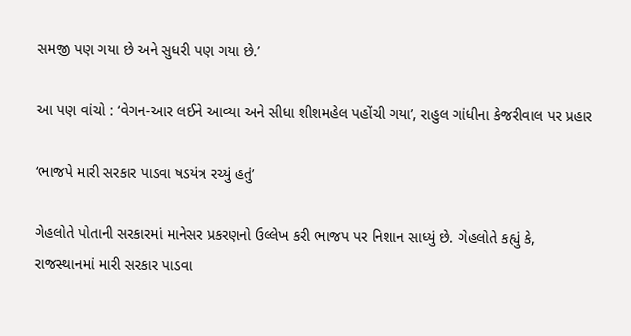સમજી પણ ગયા છે અને સુધરી પણ ગયા છે.’

આ પણ વાંચો : ‘વેગન-આર લઈને આવ્યા અને સીધા શીશમહેલ પહોંચી ગયા’, રાહુલ ગાંધીના કેજરીવાલ પર પ્રહાર

‘ભાજપે મારી સરકાર પાડવા ષડયંત્ર રચ્યું હતું’

ગેહલોતે પોતાની સરકારમાં માનેસર પ્રકરણનો ઉલ્લેખ કરી ભાજપ પર નિશાન સાધ્યું છે. ગેહલોતે કહ્યું કે, રાજસ્થાનમાં મારી સરકાર પાડવા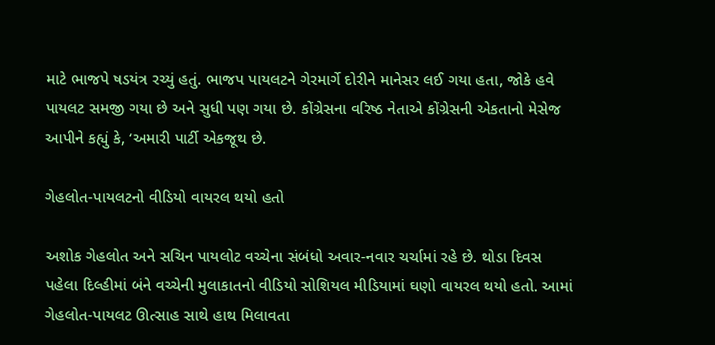માટે ભાજપે ષડયંત્ર રચ્યું હતું. ભાજપ પાયલટને ગેરમાર્ગે દોરીને માનેસર લઈ ગયા હતા, જોકે હવે પાયલટ સમજી ગયા છે અને સુધી પણ ગયા છે. કોંગ્રેસના વરિષ્ઠ નેતાએ કોંગ્રેસની એકતાનો મેસેજ આપીને કહ્યું કે, ‘અમારી પાર્ટી એકજૂથ છે.

ગેહલોત-પાયલટનો વીડિયો વાયરલ થયો હતો

અશોક ગેહલોત અને સચિન પાયલોટ વચ્ચેના સંબંધો અવાર-નવાર ચર્ચામાં રહે છે. થોડા દિવસ પહેલા દિલ્હીમાં બંને વચ્ચેની મુલાકાતનો વીડિયો સોશિયલ મીડિયામાં ઘણો વાયરલ થયો હતો. આમાં ગેહલોત-પાયલટ ઊત્સાહ સાથે હાથ મિલાવતા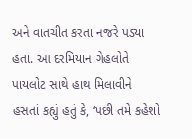અને વાતચીત કરતા નજરે પડ્યા હતા. આ દરમિયાન ગેહલોતે પાયલોટ સાથે હાથ મિલાવીને હસતાં કહ્યું હતું કે, ‘પછી તમે કહેશો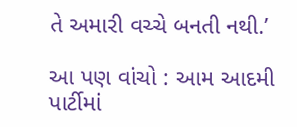તે અમારી વચ્ચે બનતી નથી.’

આ પણ વાંચો : આમ આદમી પાર્ટીમાં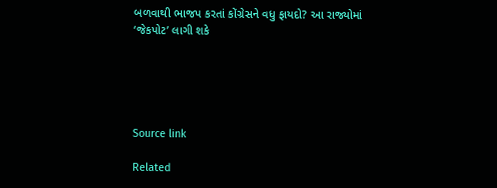બળવાથી ભાજપ કરતાં કોંગ્રેસને વધુ ફાયદો? આ રાજ્યોમાં ‘જેકપોટ’ લાગી શકે





Source link

Related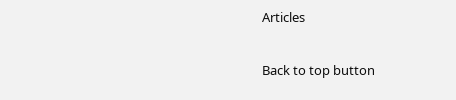Articles

Back to top button